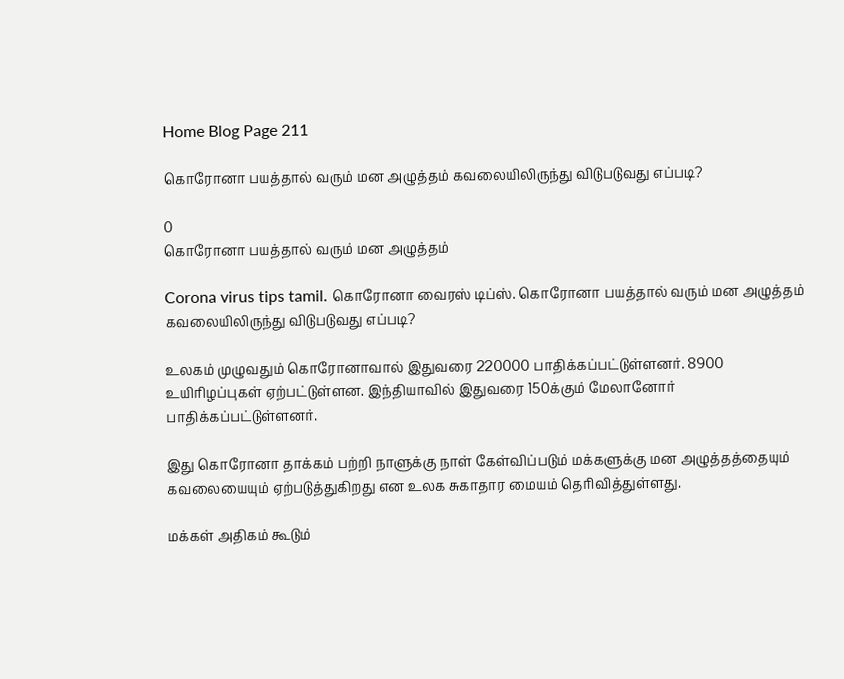Home Blog Page 211

கொரோனா பயத்தால் வரும் மன அழுத்தம் கவலையிலிருந்து விடுபடுவது எப்படி?

0
கொரோனா பயத்தால் வரும் மன அழுத்தம்

Corona virus tips tamil. கொரோனா வைரஸ் டிப்ஸ். கொரோனா பயத்தால் வரும் மன அழுத்தம் கவலையிலிருந்து விடுபடுவது எப்படி?

உலகம் முழுவதும் கொரோனாவால் இதுவரை 220000 பாதிக்கப்பட்டுள்ளனர். 8900 உயிரிழப்புகள் ஏற்பட்டுள்ளன. இந்தியாவில் இதுவரை 150க்கும் மேலானோர் பாதிக்கப்பட்டுள்ளனர்.

இது கொரோனா தாக்கம் பற்றி நாளுக்கு நாள் கேள்விப்படும் மக்களுக்கு மன அழுத்தத்தையும் கவலையையும் ஏற்படுத்துகிறது என உலக சுகாதார மையம் தெரிவித்துள்ளது.

மக்கள் அதிகம் கூடும்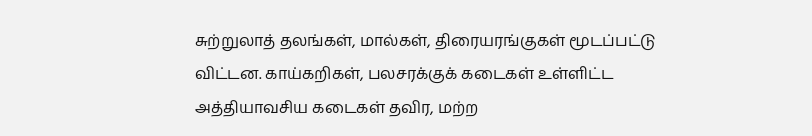சுற்றுலாத் தலங்கள், மால்கள், திரையரங்குகள் மூடப்பட்டு விட்டன. காய்கறிகள், பலசரக்குக் கடைகள் உள்ளிட்ட அத்தியாவசிய கடைகள் தவிர, மற்ற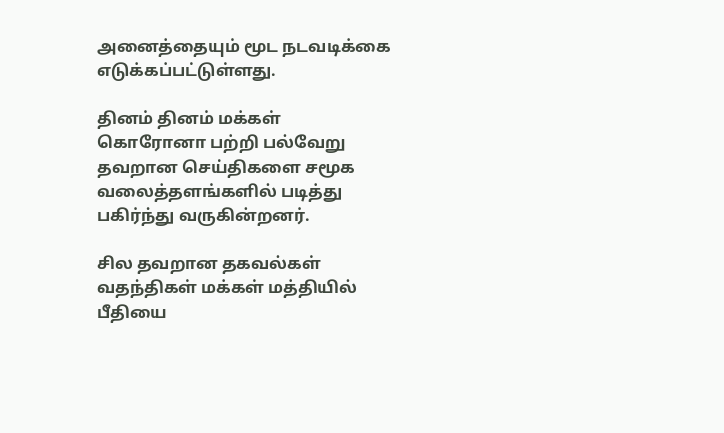அனைத்தையும் மூட நடவடிக்கை எடுக்கப்பட்டுள்ளது.

தினம் தினம் மக்கள் கொரோனா பற்றி பல்வேறு தவறான செய்திகளை சமூக வலைத்தளங்களில் படித்து பகிர்ந்து வருகின்றனர்.

சில தவறான தகவல்கள் வதந்திகள் மக்கள் மத்தியில் பீதியை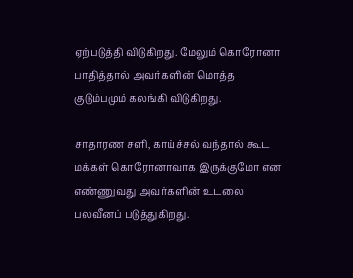ஏற்படுத்தி விடுகிறது. மேலும் கொரோனா பாதித்தால் அவர்களின் மொத்த குடும்பமும் கலங்கி விடுகிறது.

சாதாரண சளி, காய்ச்சல் வந்தால் கூட மக்கள் கொரோனாவாக இருக்குமோ என எண்ணுவது அவர்களின் உடலை பலவீனப் படுத்துகிறது.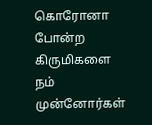கொரோனா போன்ற கிருமிகளை நம் முன்னோர்கள்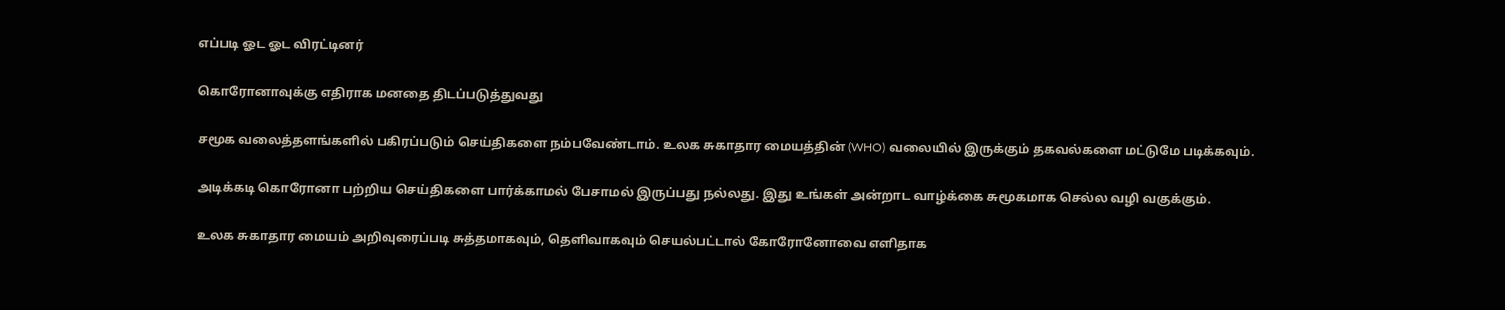எப்படி ஓட ஓட விரட்டினர்

கொரோனாவுக்கு எதிராக மனதை திடப்படுத்துவது

சமூக வலைத்தளங்களில் பகிரப்படும் செய்திகளை நம்பவேண்டாம். உலக சுகாதார மையத்தின் (WHO) வலையில் இருக்கும் தகவல்களை மட்டுமே படிக்கவும்.

அடிக்கடி கொரோனா பற்றிய செய்திகளை பார்க்காமல் பேசாமல் இருப்பது நல்லது. இது உங்கள் அன்றாட வாழ்க்கை சுமூகமாக செல்ல வழி வகுக்கும்.

உலக சுகாதார மையம் அறிவுரைப்படி சுத்தமாகவும், தெளிவாகவும் செயல்பட்டால் கோரோனோவை எளிதாக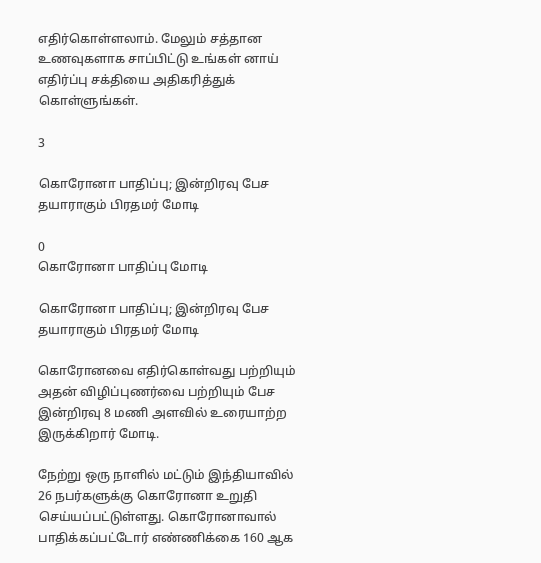எதிர்கொள்ளலாம். மேலும் சத்தான உணவுகளாக சாப்பிட்டு உங்கள் னாய் எதிர்ப்பு சக்தியை அதிகரித்துக் கொள்ளுங்கள்.

3

கொரோனா பாதிப்பு; இன்றிரவு பேச தயாராகும் பிரதமர் மோடி

0
கொரோனா பாதிப்பு மோடி

கொரோனா பாதிப்பு; இன்றிரவு பேச தயாராகும் பிரதமர் மோடி

கொரோனவை எதிர்கொள்வது பற்றியும் அதன் விழிப்புணர்வை பற்றியும் பேச இன்றிரவு 8 மணி அளவில் உரையாற்ற இருக்கிறார் மோடி.

நேற்று ஒரு நாளில் மட்டும் இந்தியாவில் 26 நபர்களுக்கு கொரோனா உறுதி செய்யப்பட்டுள்ளது. கொரோனாவால் பாதிக்கப்பட்டோர் எண்ணிக்கை 160 ஆக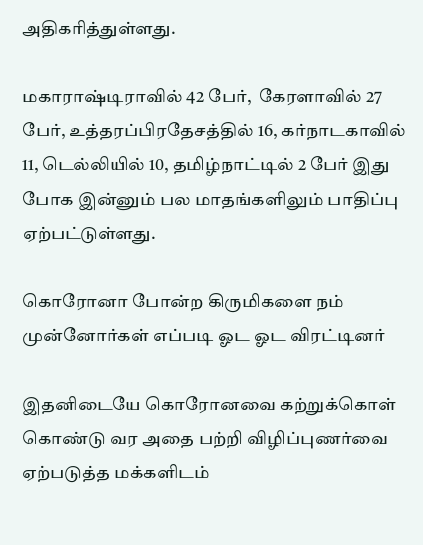அதிகரித்துள்ளது.

மகாராஷ்டிராவில் 42 பேர்,  கேரளாவில் 27 பேர், உத்தரப்பிரதேசத்தில் 16, கர்நாடகாவில் 11, டெல்லியில் 10, தமிழ்நாட்டில் 2 பேர் இது போக இன்னும் பல மாதங்களிலும் பாதிப்பு ஏற்பட்டுள்ளது.

கொரோனா போன்ற கிருமிகளை நம் முன்னோர்கள் எப்படி ஓட ஓட விரட்டினர்

இதனிடையே கொரோனவை கற்றுக்கொள் கொண்டு வர அதை பற்றி விழிப்புணர்வை ஏற்படுத்த மக்களிடம்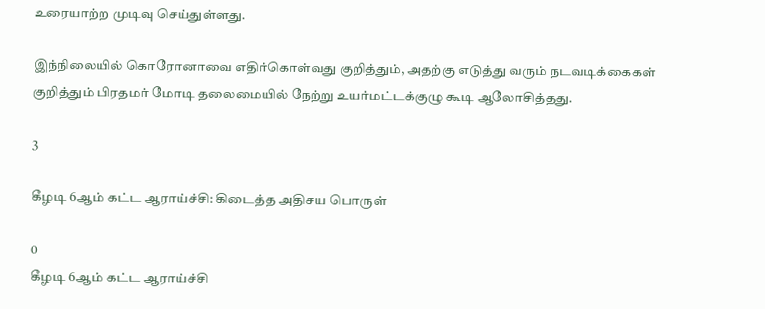உரையாற்ற முடிவு செய்துள்ளது.

இந்நிலையில் கொரோனாவை எதிர்கொள்வது குறித்தும், அதற்கு எடுத்து வரும் நடவடிக்கைகள் குறித்தும் பிரதமர் மோடி தலைமையில் நேற்று உயர்மட்டக்குழு கூடி ஆலோசித்தது.

3

கீழடி 6ஆம் கட்ட ஆராய்ச்சி: கிடைத்த அதிசய பொருள்

0
கீழடி 6ஆம் கட்ட ஆராய்ச்சி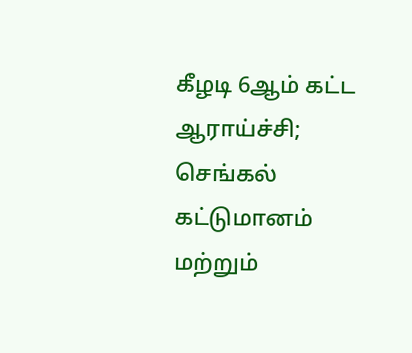கீழடி 6ஆம் கட்ட ஆராய்ச்சி; செங்கல் கட்டுமானம் மற்றும்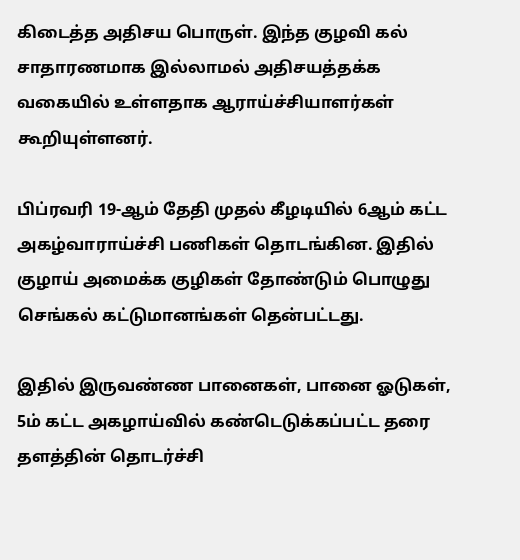கிடைத்த அதிசய பொருள். இந்த குழவி கல் சாதாரணமாக இல்லாமல் அதிசயத்தக்க வகையில் உள்ளதாக ஆராய்ச்சியாளர்கள் கூறியுள்ளனர்.

பிப்ரவரி 19-ஆம் தேதி முதல் கீழடியில் 6ஆம் கட்ட அகழ்வாராய்ச்சி பணிகள் தொடங்கின. இதில் குழாய் அமைக்க குழிகள் தோண்டும் பொழுது செங்கல் கட்டுமானங்கள் தென்பட்டது.

இதில் இருவண்ண பானைகள், பானை ஓடுகள், 5ம் கட்ட அகழாய்வில் கண்டெடுக்கப்பட்ட தரை தளத்தின் தொடர்ச்சி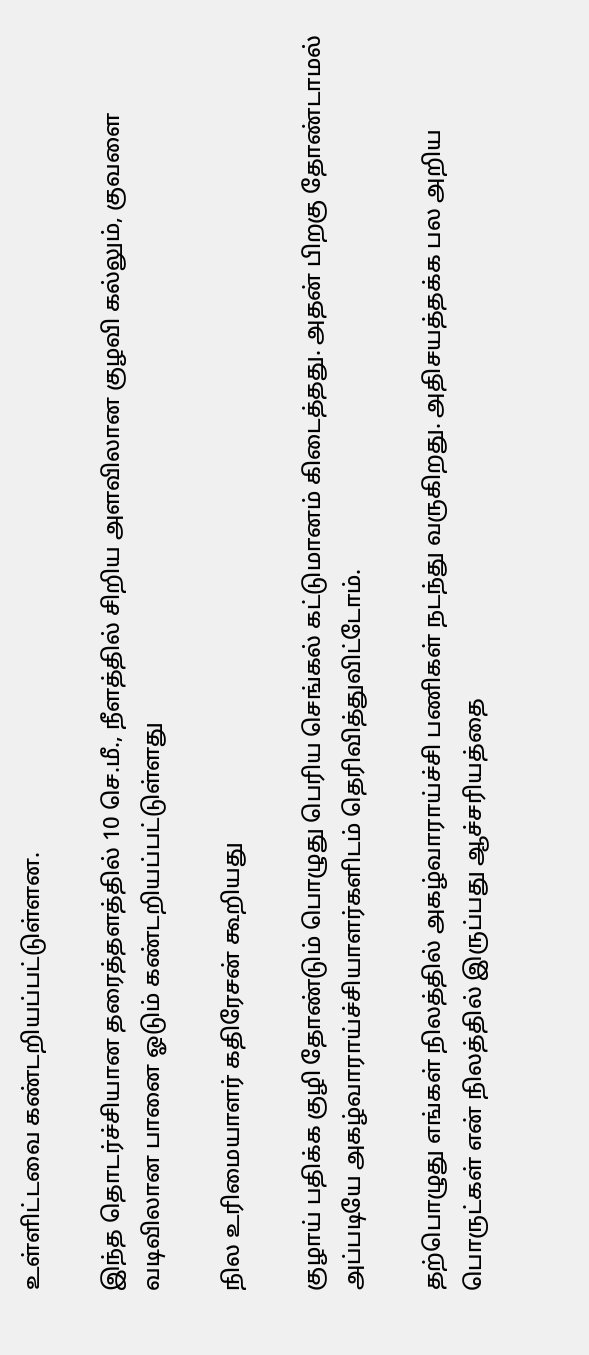உள்ளிட்டவை கண்டறியப்பட்டுள்ளன.

இந்த தொடர்ச்சியான தரைத்தளத்தில் 10 செ.மீ., நீளத்தில் சிறிய அளவிலான குழவி கல்லும், குவளை வடிவிலான பானை ஓடும் கண்டறியப்பட்டுள்ளது

நில உரிமையாளர் கதிரேசன் கூறியது

குழாய் பதிக்க குழி தோண்டும் பொழுது பெரிய செங்கல் கட்டுமானம் கிடைத்தது. அதன் பிறகு தோண்டாமல் அப்படியே அகழ்வாராய்ச்சியாளர்களிடம் தெரிவித்துவிட்டோம்.

தற்பொழுது எங்கள் நிலத்தில் அகழ்வாராய்ச்சி பணிகள் நடந்து வருகிறது. அதிசயத்தக்க பல அறிய பொருட்கள் என் நிலத்தில் இருப்பது ஆச்சரியத்தை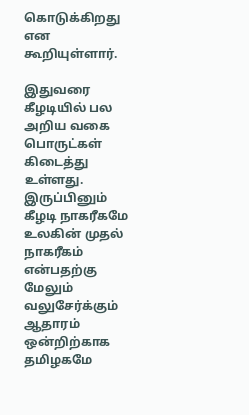கொடுக்கிறது என கூறியுள்ளார்.

இதுவரை கீழடியில் பல அறிய வகை பொருட்கள் கிடைத்து உள்ளது. இருப்பினும் கீழடி நாகரீகமே உலகின் முதல் நாகரீகம் என்பதற்கு மேலும் வலுசேர்க்கும் ஆதாரம் ஒன்றிற்காக தமிழகமே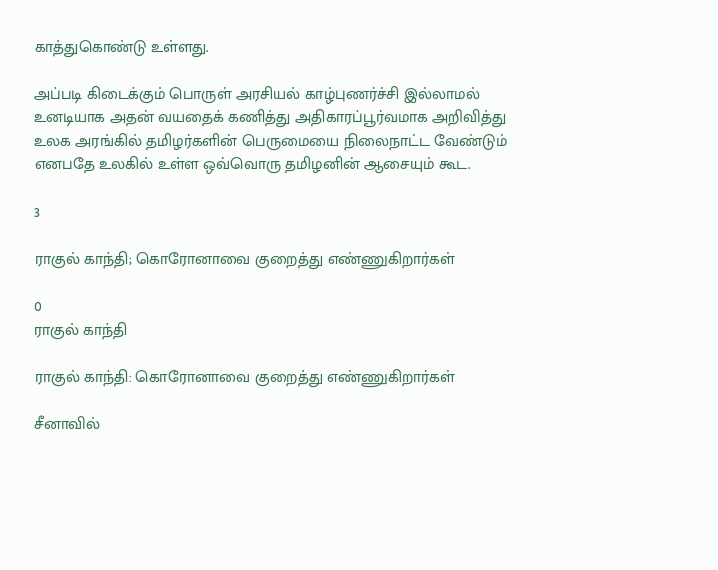காத்துகொண்டு உள்ளது.

அப்படி கிடைக்கும் பொருள் அரசியல் காழ்புணர்ச்சி இல்லாமல் உனடியாக அதன் வயதைக் கணித்து அதிகாரப்பூர்வமாக அறிவித்து உலக அரங்கில் தமிழர்களின் பெருமையை நிலைநாட்ட வேண்டும் எனபதே உலகில் உள்ள ஒவ்வொரு தமிழனின் ஆசையும் கூட.

3

ராகுல் காந்தி; கொரோனாவை குறைத்து எண்ணுகிறார்கள்

0
ராகுல் காந்தி

ராகுல் காந்தி: கொரோனாவை குறைத்து எண்ணுகிறார்கள்

சீனாவில்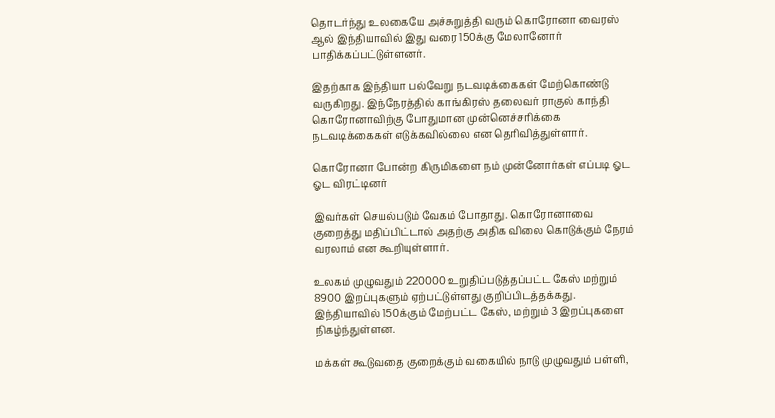தொடர்ந்து உலகையே அச்சுறுத்தி வரும் கொரோனா வைரஸ் ஆல் இந்தியாவில் இது வரை 150க்கு மேலானோர் பாதிக்கப்பட்டுள்ளனர்.

இதற்காக இந்தியா பல்வேறு நடவடிக்கைகள் மேற்கொண்டு வருகிறது. இந்நேரத்தில் காங்கிரஸ் தலைவர் ராகுல் காந்தி கொரோனாவிற்கு போதுமான முன்னெச்சரிக்கை நடவடிக்கைகள் எடுக்கவில்லை என தெரிவித்துள்ளார்.

கொரோனா போன்ற கிருமிகளை நம் முன்னோர்கள் எப்படி ஓட ஓட விரட்டினர்

இவர்கள் செயல்படும் வேகம் போதாது. கொரோனாவை குறைத்து மதிப்பிட்டால் அதற்கு அதிக விலை கொடுக்கும் நேரம் வரலாம் என கூறியுள்ளார்.

உலகம் முழுவதும் 220000 உறுதிப்படுத்தப்பட்ட கேஸ் மற்றும் 8900 இறப்புகளும் ஏற்பட்டுள்ளது குறிப்பிடத்தக்கது. இந்தியாவில் 150க்கும் மேற்பட்ட கேஸ், மற்றும் 3 இறப்புகளை நிகழ்ந்துள்ளன.

மக்கள் கூடுவதை குறைக்கும் வகையில் நாடு முழுவதும் பள்ளி,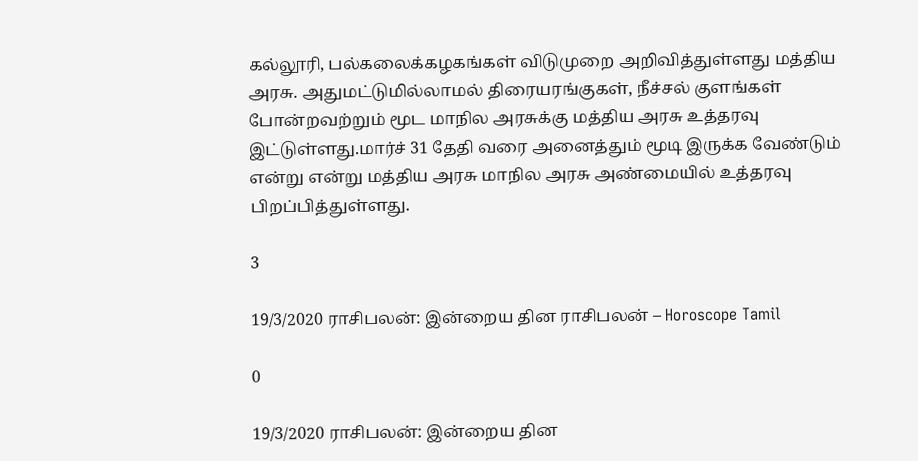கல்லூரி, பல்கலைக்கழகங்கள் விடுமுறை அறிவித்துள்ளது மத்திய அரசு. அதுமட்டுமில்லாமல் திரையரங்குகள், நீச்சல் குளங்கள் போன்றவற்றும் மூட மாநில அரசுக்கு மத்திய அரசு உத்தரவு இட்டுள்ளது.மார்ச் 31 தேதி வரை அனைத்தும் மூடி இருக்க வேண்டும் என்று என்று மத்திய அரசு மாநில அரசு அண்மையில் உத்தரவு பிறப்பித்துள்ளது.

3

19/3/2020 ராசிபலன்: இன்றைய தின ராசிபலன் – Horoscope Tamil

0

19/3/2020 ராசிபலன்: இன்றைய தின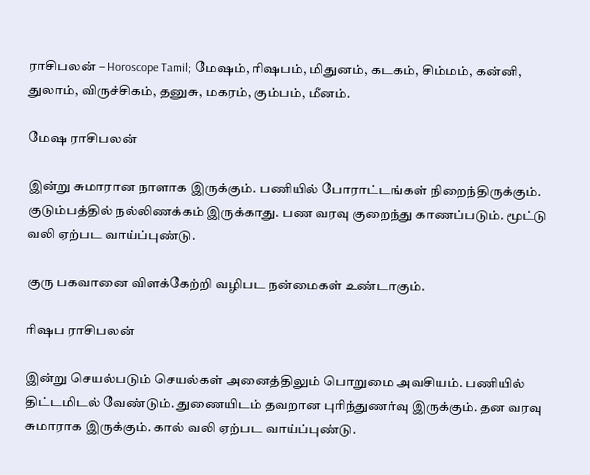ராசிபலன் – Horoscope Tamil; மேஷம், ரிஷபம், மிதுனம், கடகம், சிம்மம், கன்னி, துலாம், விருச்சிகம், தனுசு, மகரம், கும்பம், மீனம்.

மேஷ ராசிபலன்

இன்று சுமாரான நாளாக இருக்கும். பணியில் போராட்டங்கள் நிறைந்திருக்கும். குடும்பத்தில் நல்லிணக்கம் இருக்காது. பண வரவு குறைந்து காணப்படும். மூட்டு வலி ஏற்பட வாய்ப்புண்டு.

குரு பகவானை விளக்கேற்றி வழிபட நன்மைகள் உண்டாகும்.

ரிஷப ராசிபலன்

இன்று செயல்படும் செயல்கள் அனைத்திலும் பொறுமை அவசியம். பணியில் திட்டமிடல் வேண்டும். துணையிடம் தவறான புரிந்துணர்வு இருக்கும். தன வரவு சுமாராக இருக்கும். கால் வலி ஏற்பட வாய்ப்புண்டு.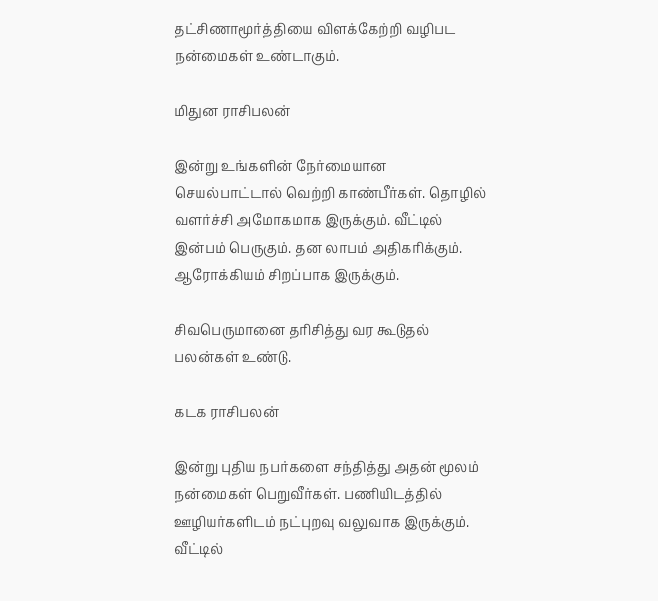தட்சிணாமூர்த்தியை விளக்கேற்றி வழிபட நன்மைகள் உண்டாகும்.

மிதுன ராசிபலன்

இன்று உங்களின் நேர்மையான செயல்பாட்டால் வெற்றி காண்பீர்கள். தொழில் வளர்ச்சி அமோகமாக இருக்கும். வீட்டில் இன்பம் பெருகும். தன லாபம் அதிகரிக்கும். ஆரோக்கியம் சிறப்பாக இருக்கும்.

சிவபெருமானை தரிசித்து வர கூடுதல் பலன்கள் உண்டு.

கடக ராசிபலன்

இன்று புதிய நபர்களை சந்தித்து அதன் மூலம் நன்மைகள் பெறுவீர்கள். பணியிடத்தில் ஊழியர்களிடம் நட்புறவு வலுவாக இருக்கும். வீட்டில்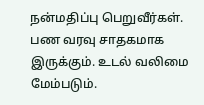நன்மதிப்பு பெறுவீர்கள். பண வரவு சாதகமாக இருக்கும். உடல் வலிமை மேம்படும்.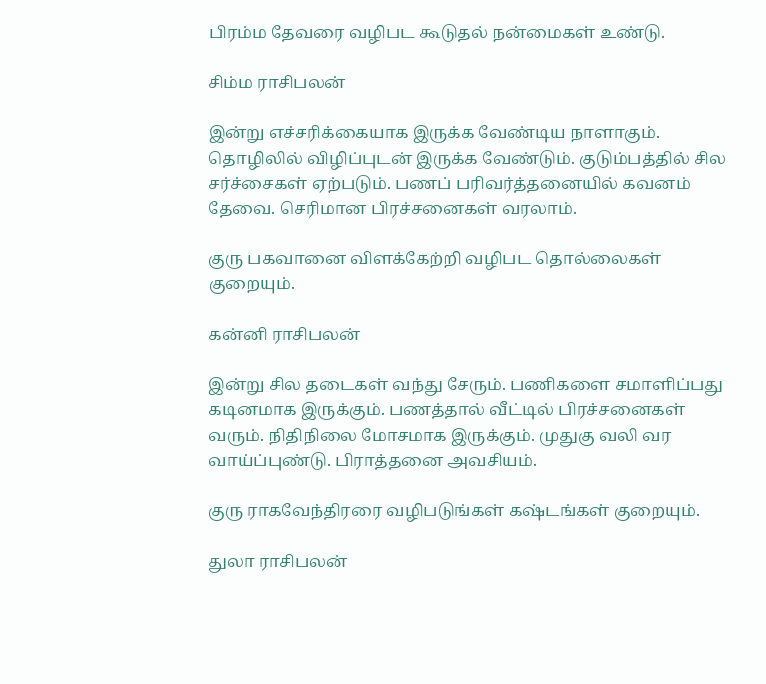பிரம்ம தேவரை வழிபட கூடுதல் நன்மைகள் உண்டு.

சிம்ம ராசிபலன்

இன்று எச்சரிக்கையாக இருக்க வேண்டிய நாளாகும். தொழிலில் விழிப்புடன் இருக்க வேண்டும். குடும்பத்தில் சில சர்ச்சைகள் ஏற்படும். பணப் பரிவர்த்தனையில் கவனம் தேவை. செரிமான பிரச்சனைகள் வரலாம்.

குரு பகவானை விளக்கேற்றி வழிபட தொல்லைகள் குறையும்.

கன்னி ராசிபலன்

இன்று சில தடைகள் வந்து சேரும். பணிகளை சமாளிப்பது கடினமாக இருக்கும். பணத்தால் வீட்டில் பிரச்சனைகள் வரும். நிதிநிலை மோசமாக இருக்கும். முதுகு வலி வர வாய்ப்புண்டு. பிராத்தனை அவசியம்.

குரு ராகவேந்திரரை வழிபடுங்கள் கஷ்டங்கள் குறையும்.

துலா ராசிபலன்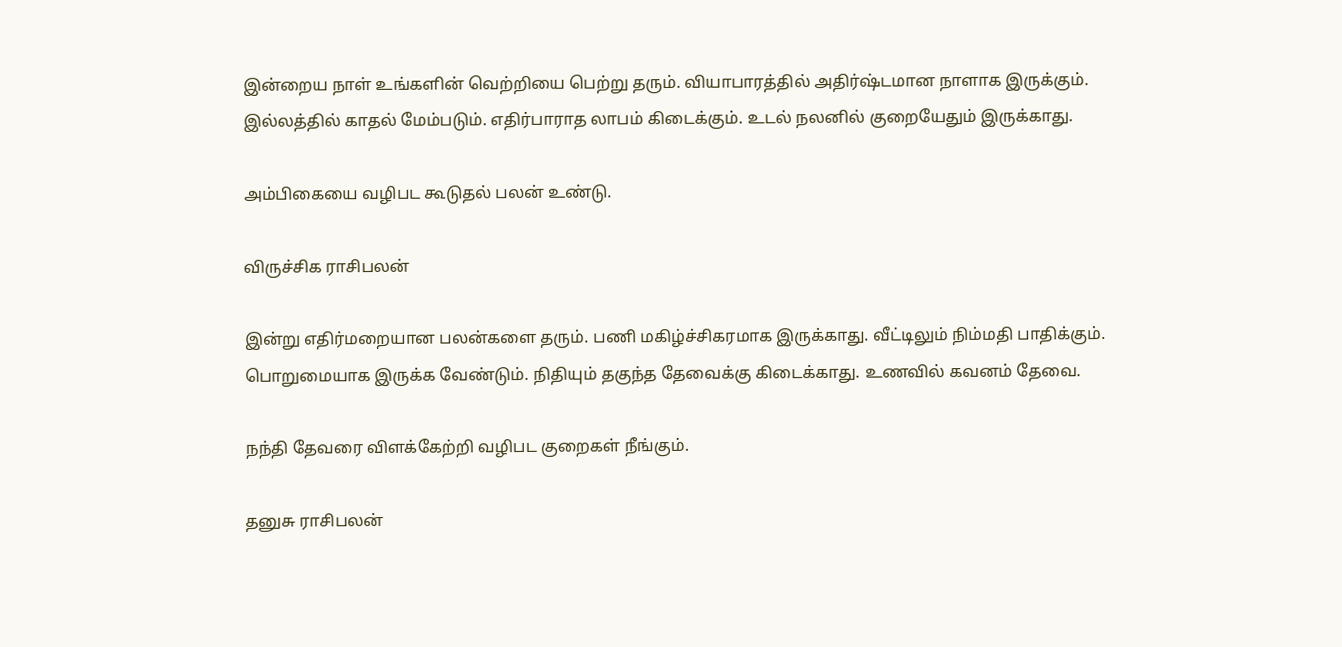இன்றைய நாள் உங்களின் வெற்றியை பெற்று தரும். வியாபாரத்தில் அதிர்ஷ்டமான நாளாக இருக்கும். இல்லத்தில் காதல் மேம்படும். எதிர்பாராத லாபம் கிடைக்கும். உடல் நலனில் குறையேதும் இருக்காது.

அம்பிகையை வழிபட கூடுதல் பலன் உண்டு.

விருச்சிக ராசிபலன்

இன்று எதிர்மறையான பலன்களை தரும். பணி மகிழ்ச்சிகரமாக இருக்காது. வீட்டிலும் நிம்மதி பாதிக்கும். பொறுமையாக இருக்க வேண்டும். நிதியும் தகுந்த தேவைக்கு கிடைக்காது. உணவில் கவனம் தேவை.

நந்தி தேவரை விளக்கேற்றி வழிபட குறைகள் நீங்கும்.

தனுசு ராசிபலன்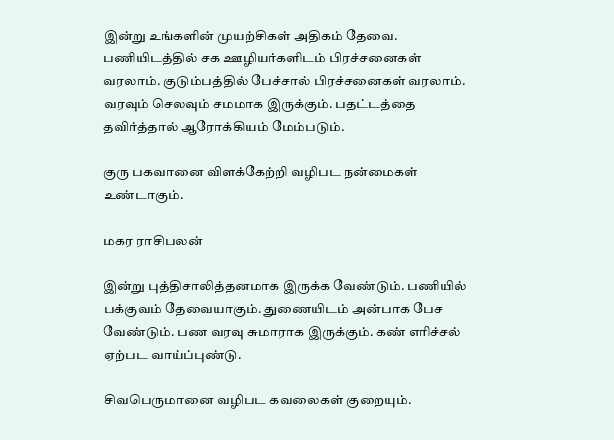இன்று உங்களின் முயற்சிகள் அதிகம் தேவை. பணியிடத்தில் சக ஊழியர்களிடம் பிரச்சனைகள் வரலாம். குடும்பத்தில் பேச்சால் பிரச்சனைகள் வரலாம். வரவும் செலவும் சமமாக இருக்கும். பதட்டத்தை தவிர்த்தால் ஆரோக்கியம் மேம்படும்.

குரு பகவானை விளக்கேற்றி வழிபட நன்மைகள் உண்டாகும்.

மகர ராசிபலன்

இன்று புத்திசாலித்தனமாக இருக்க வேண்டும். பணியில் பக்குவம் தேவையாகும். துணையிடம் அன்பாக பேச வேண்டும். பண வரவு சுமாராக இருக்கும். கண் எரிச்சல் ஏற்பட வாய்ப்புண்டு.

சிவபெருமானை வழிபட கவலைகள் குறையும்.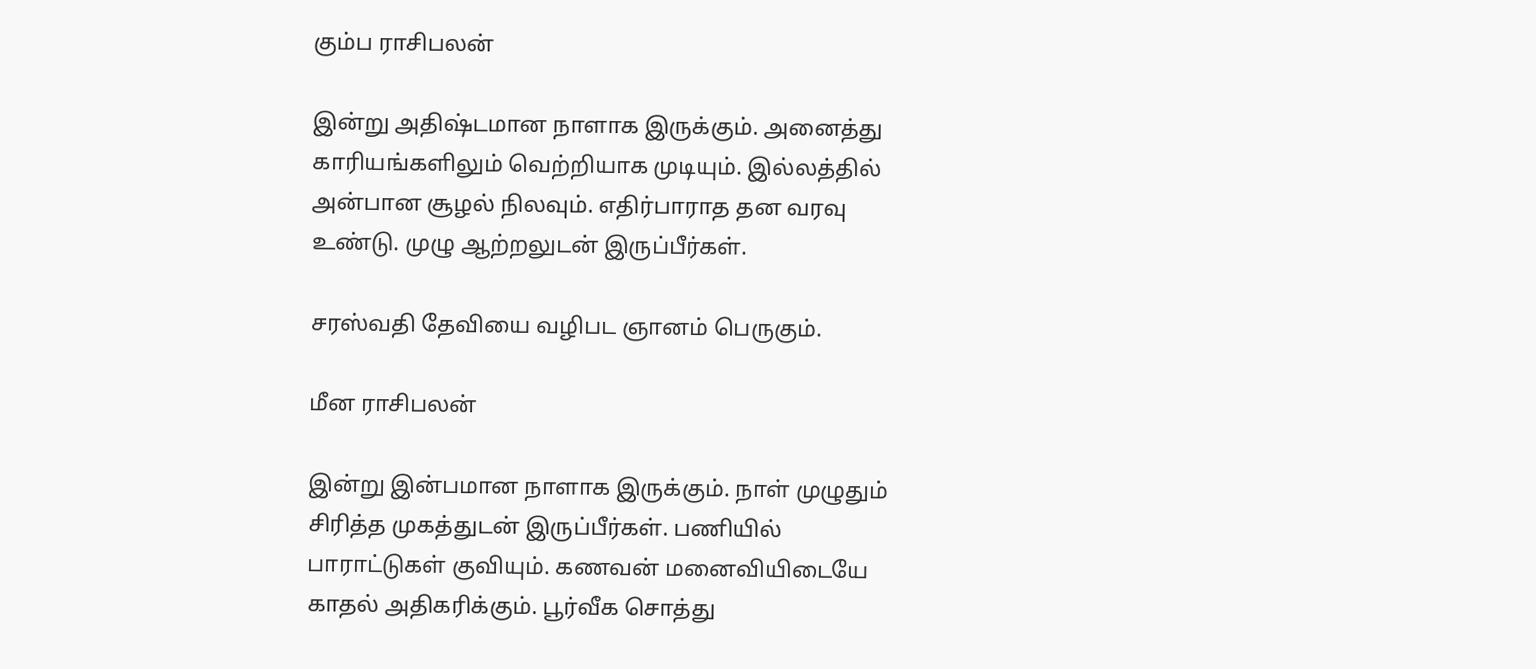கும்ப ராசிபலன்

இன்று அதிஷ்டமான நாளாக இருக்கும். அனைத்து காரியங்களிலும் வெற்றியாக முடியும். இல்லத்தில் அன்பான சூழல் நிலவும். எதிர்பாராத தன வரவு உண்டு. முழு ஆற்றலுடன் இருப்பீர்கள்.

சரஸ்வதி தேவியை வழிபட ஞானம் பெருகும்.

மீன ராசிபலன்

இன்று இன்பமான நாளாக இருக்கும். நாள் முழுதும் சிரித்த முகத்துடன் இருப்பீர்கள். பணியில் பாராட்டுகள் குவியும். கணவன் மனைவியிடையே காதல் அதிகரிக்கும். பூர்வீக சொத்து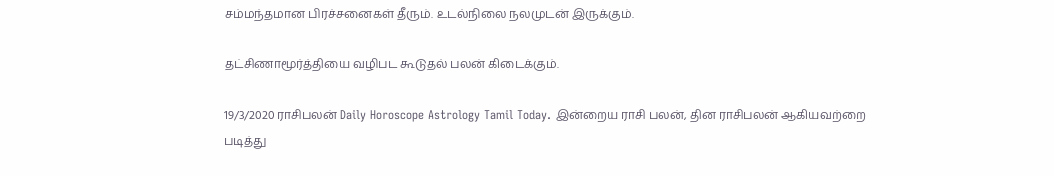சம்மந்தமான பிரச்சனைகள் தீரும். உடல்நிலை நலமுடன் இருக்கும்.

தட்சிணாமூர்த்தியை வழிபட கூடுதல் பலன் கிடைக்கும்.

19/3/2020 ராசிபலன் Daily Horoscope Astrology Tamil Today. இன்றைய ராசி பலன், தின ராசிபலன் ஆகியவற்றை படித்து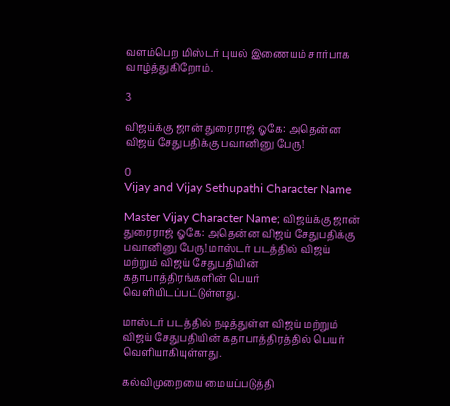வளம்பெற மிஸ்டர் புயல் இணையம் சார்பாக வாழ்த்துகிறோம்.

3

விஜய்க்கு ஜான் துரைராஜ் ஓகே: அதென்ன விஜய் சேதுபதிக்கு பவானினு பேரு!

0
Vijay and Vijay Sethupathi Character Name

Master Vijay Character Name; விஜய்க்கு ஜான் துரைராஜ் ஓகே: அதென்ன விஜய் சேதுபதிக்கு பவானினு பேரு! மாஸ்டர் படத்தில் விஜய் மற்றும் விஜய் சேதுபதியின் கதாபாத்திரங்களின் பெயர் வெளியிடப்பட்டுள்ளது.

மாஸ்டர் படத்தில் நடித்துள்ள விஜய் மற்றும் விஜய் சேதுபதியின் கதாபாத்திரத்தில் பெயர் வெளியாகியுள்ளது.

கல்விமுறையை மையப்படுத்தி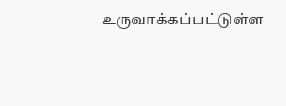உருவாக்கப்பட்டுள்ள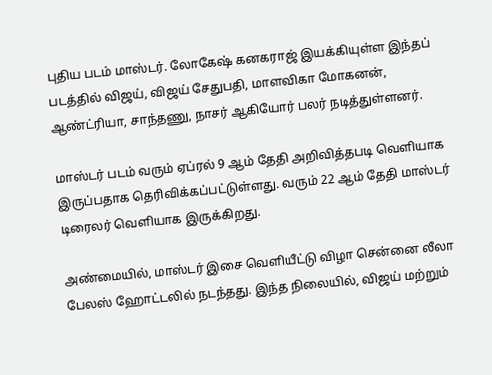புதிய படம் மாஸ்டர். லோகேஷ் கனகராஜ் இயக்கியுள்ள இந்தப் படத்தில் விஜய், விஜய் சேதுபதி, மாளவிகா மோகனன், ஆண்ட்ரியா, சாந்தணு, நாசர் ஆகியோர் பலர் நடித்துள்ளனர்.

மாஸ்டர் படம் வரும் ஏப்ரல் 9 ஆம் தேதி அறிவித்தபடி வெளியாக இருப்பதாக தெரிவிக்கப்பட்டுள்ளது. வரும் 22 ஆம் தேதி மாஸ்டர் டிரைலர் வெளியாக இருக்கிறது.

அண்மையில், மாஸ்டர் இசை வெளியீட்டு விழா சென்னை லீலா பேலஸ் ஹோட்டலில் நடந்தது. இந்த நிலையில், விஜய் மற்றும்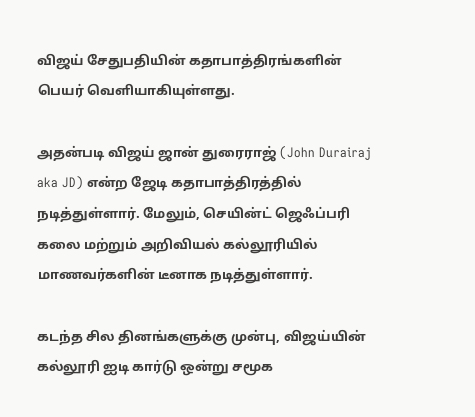விஜய் சேதுபதியின் கதாபாத்திரங்களின் பெயர் வெளியாகியுள்ளது.

அதன்படி விஜய் ஜான் துரைராஜ் (John Durairaj aka JD) என்ற ஜேடி கதாபாத்திரத்தில் நடித்துள்ளார். மேலும், செயின்ட் ஜெஃப்பரி கலை மற்றும் அறிவியல் கல்லூரியில் மாணவர்களின் டீனாக நடித்துள்ளார்.

கடந்த சில தினங்களுக்கு முன்பு, விஜய்யின் கல்லூரி ஐடி கார்டு ஒன்று சமூக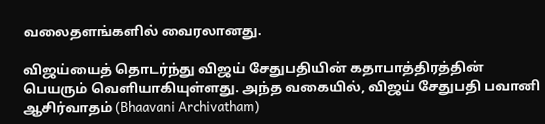வலைதளங்களில் வைரலானது.

விஜய்யைத் தொடர்ந்து விஜய் சேதுபதியின் கதாபாத்திரத்தின் பெயரும் வெளியாகியுள்ளது. அந்த வகையில், விஜய் சேதுபதி பவானி ஆசிர்வாதம் (Bhaavani Archivatham)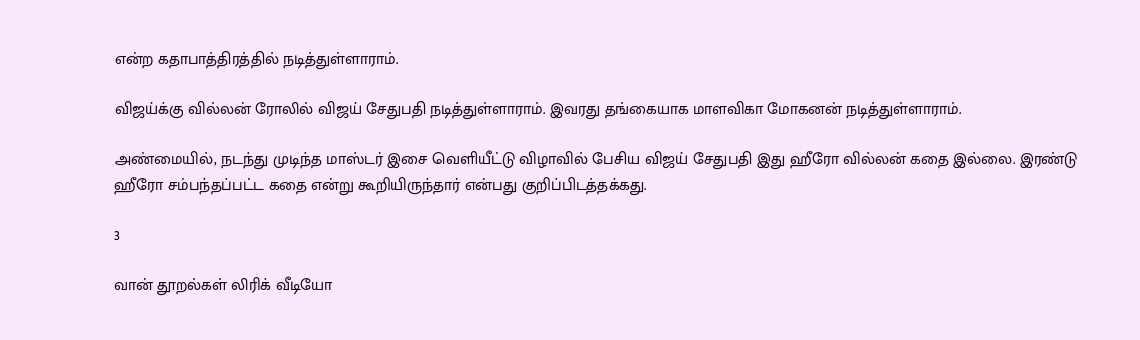என்ற கதாபாத்திரத்தில் நடித்துள்ளாராம்.

விஜய்க்கு வில்லன் ரோலில் விஜய் சேதுபதி நடித்துள்ளாராம். இவரது தங்கையாக மாளவிகா மோகனன் நடித்துள்ளாராம்.

அண்மையில், நடந்து முடிந்த மாஸ்டர் இசை வெளியீட்டு விழாவில் பேசிய விஜய் சேதுபதி இது ஹீரோ வில்லன் கதை இல்லை. இரண்டு ஹீரோ சம்பந்தப்பட்ட கதை என்று கூறியிருந்தார் என்பது குறிப்பிடத்தக்கது.

3

வான் தூறல்கள் லிரிக் வீடியோ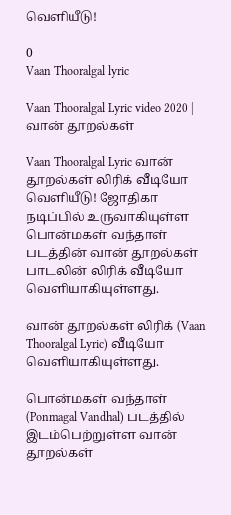வெளியீடு!

0
Vaan Thooralgal lyric

Vaan Thooralgal Lyric video 2020 | வான் தூறல்கள்

Vaan Thooralgal Lyric வான் தூறல்கள் லிரிக் வீடியோ வெளியீடு! ஜோதிகா நடிப்பில் உருவாகியுள்ள பொன்மகள் வந்தாள் படத்தின் வான் தூறல்கள் பாடலின் லிரிக் வீடியோ வெளியாகியுள்ளது.

வான் தூறல்கள் லிரிக் (Vaan Thooralgal Lyric) வீடியோ வெளியாகியுள்ளது.

பொன்மகள் வந்தாள் (Ponmagal Vandhal) படத்தில் இடம்பெற்றுள்ள வான் தூறல்கள்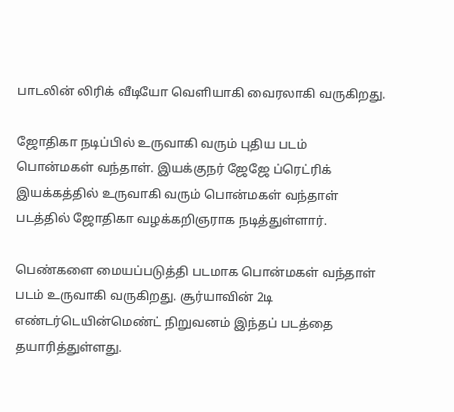பாடலின் லிரிக் வீடியோ வெளியாகி வைரலாகி வருகிறது.

ஜோதிகா நடிப்பில் உருவாகி வரும் புதிய படம் பொன்மகள் வந்தாள். இயக்குநர் ஜேஜே ப்ரெட்ரிக் இயக்கத்தில் உருவாகி வரும் பொன்மகள் வந்தாள் படத்தில் ஜோதிகா வழக்கறிஞராக நடித்துள்ளார்.

பெண்களை மையப்படுத்தி படமாக பொன்மகள் வந்தாள் படம் உருவாகி வருகிறது. சூர்யாவின் 2டி எண்டர்டெயின்மெண்ட் நிறுவனம் இந்தப் படத்தை தயாரித்துள்ளது.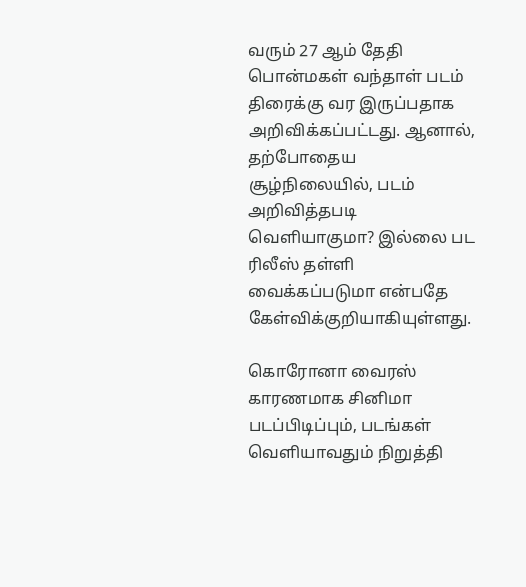வரும் 27 ஆம் தேதி பொன்மகள் வந்தாள் படம் திரைக்கு வர இருப்பதாக அறிவிக்கப்பட்டது. ஆனால், தற்போதைய சூழ்நிலையில், படம் அறிவித்தபடி வெளியாகுமா? இல்லை பட ரிலீஸ் தள்ளி வைக்கப்படுமா என்பதே கேள்விக்குறியாகியுள்ளது.

கொரோனா வைரஸ் காரணமாக சினிமா படப்பிடிப்பும், படங்கள் வெளியாவதும் நிறுத்தி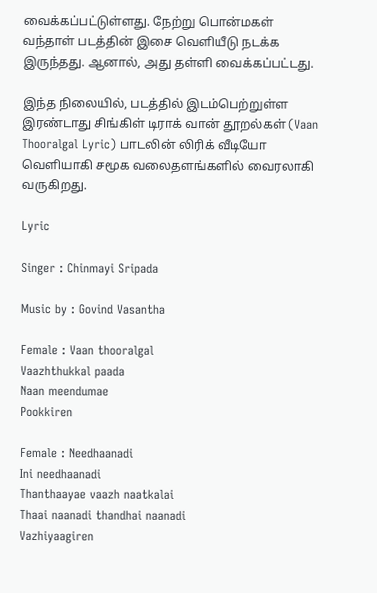வைக்கப்பட்டுள்ளது. நேற்று பொன்மகள் வந்தாள் படத்தின் இசை வெளியீடு நடக்க இருந்தது. ஆனால், அது தள்ளி வைக்கப்பட்டது.

இந்த நிலையில், படத்தில் இடம்பெற்றுள்ள இரண்டாது சிங்கிள் டிராக் வான் தூறல்கள் (Vaan Thooralgal Lyric) பாடலின் லிரிக் வீடியோ வெளியாகி சமூக வலைதளங்களில் வைரலாகி வருகிறது.

Lyric

Singer : Chinmayi Sripada

Music by : Govind Vasantha

Female : Vaan thooralgal
Vaazhthukkal paada
Naan meendumae
Pookkiren

Female : Needhaanadi
Ini needhaanadi
Thanthaayae vaazh naatkalai
Thaai naanadi thandhai naanadi
Vazhiyaagiren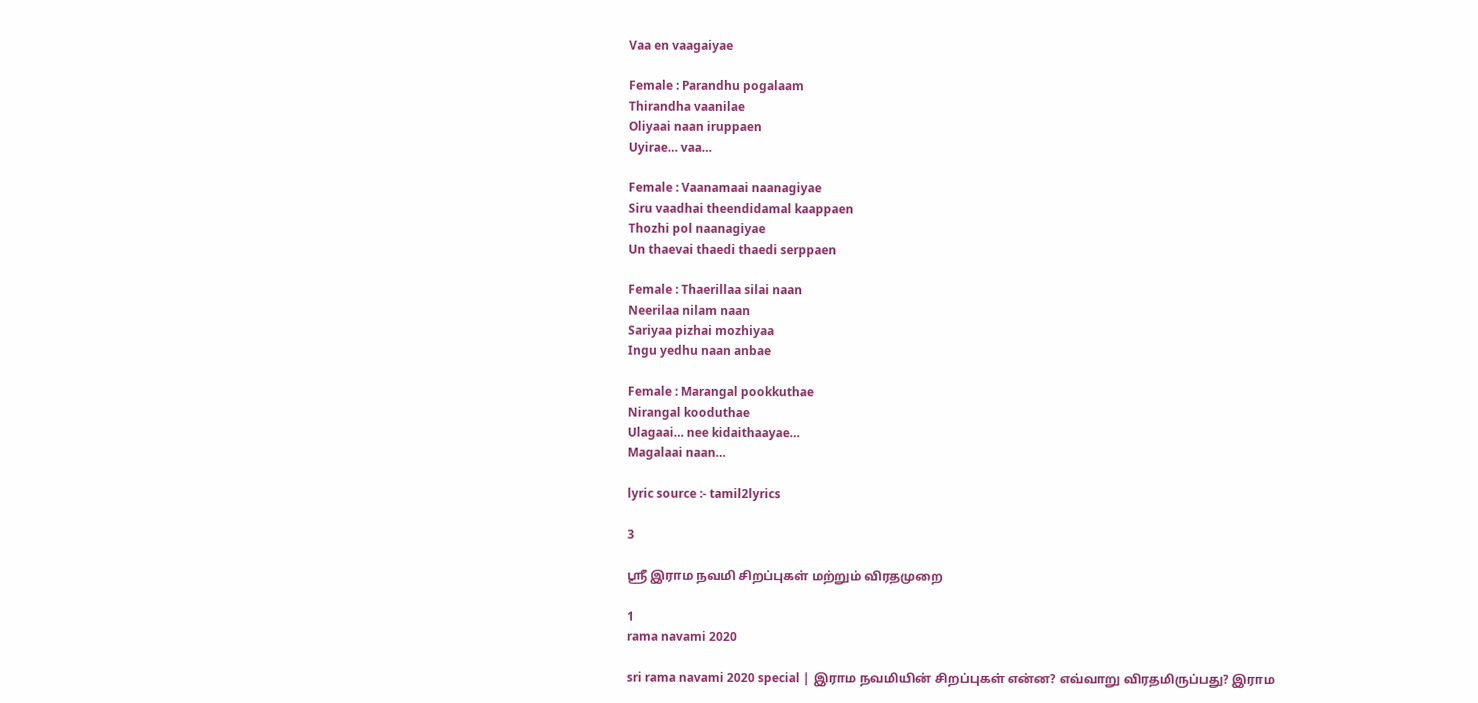Vaa en vaagaiyae

Female : Parandhu pogalaam
Thirandha vaanilae
Oliyaai naan iruppaen
Uyirae… vaa…

Female : Vaanamaai naanagiyae
Siru vaadhai theendidamal kaappaen
Thozhi pol naanagiyae
Un thaevai thaedi thaedi serppaen

Female : Thaerillaa silai naan
Neerilaa nilam naan
Sariyaa pizhai mozhiyaa
Ingu yedhu naan anbae

Female : Marangal pookkuthae
Nirangal kooduthae
Ulagaai… nee kidaithaayae…
Magalaai naan…

lyric source :- tamil2lyrics

3

ஸ்ரீ இராம நவமி சிறப்புகள் மற்றும் விரதமுறை

1
rama navami 2020

sri rama navami 2020 special | இராம நவமியின் சிறப்புகள் என்ன? எவ்வாறு விரதமிருப்பது? இராம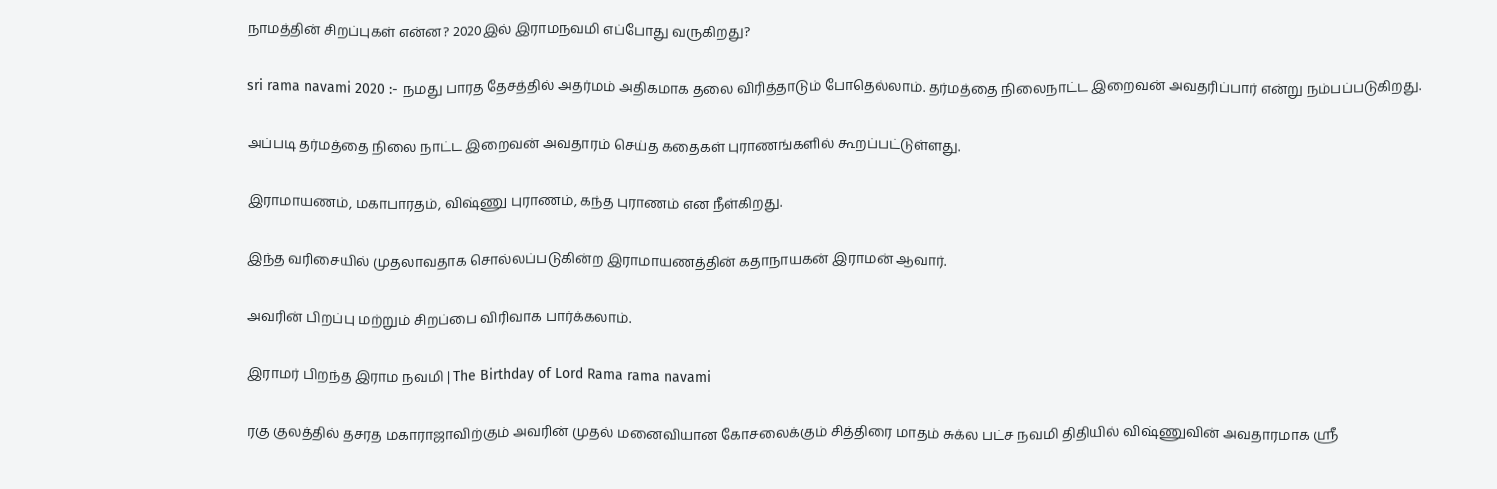நாமத்தின் சிறப்புகள் என்ன? 2020இல் இராமநவமி எப்போது வருகிறது?

sri rama navami 2020 :- நமது பாரத தேசத்தில் அதர்மம் அதிகமாக தலை விரித்தாடும் போதெல்லாம். தர்மத்தை நிலைநாட்ட இறைவன் அவதரிப்பார் என்று நம்பப்படுகிறது.

அப்படி தர்மத்தை நிலை நாட்ட இறைவன் அவதாரம் செய்த கதைகள் புராணங்களில் கூறப்பட்டுள்ளது.

இராமாயணம், மகாபாரதம், விஷ்ணு புராணம், கந்த புராணம் என நீள்கிறது.

இந்த வரிசையில் முதலாவதாக சொல்லப்படுகின்ற இராமாயணத்தின் கதாநாயகன் இராமன் ஆவார்.

அவரின் பிறப்பு மற்றும் சிறப்பை விரிவாக பார்க்கலாம்.

இராமர் பிறந்த இராம நவமி | The Birthday of Lord Rama rama navami

ரகு குலத்தில் தசரத மகாராஜாவிற்கும் அவரின் முதல் மனைவியான கோசலைக்கும் சித்திரை மாதம் சுக்ல பட்ச நவமி திதியில் விஷ்ணுவின் அவதாரமாக ஸ்ரீ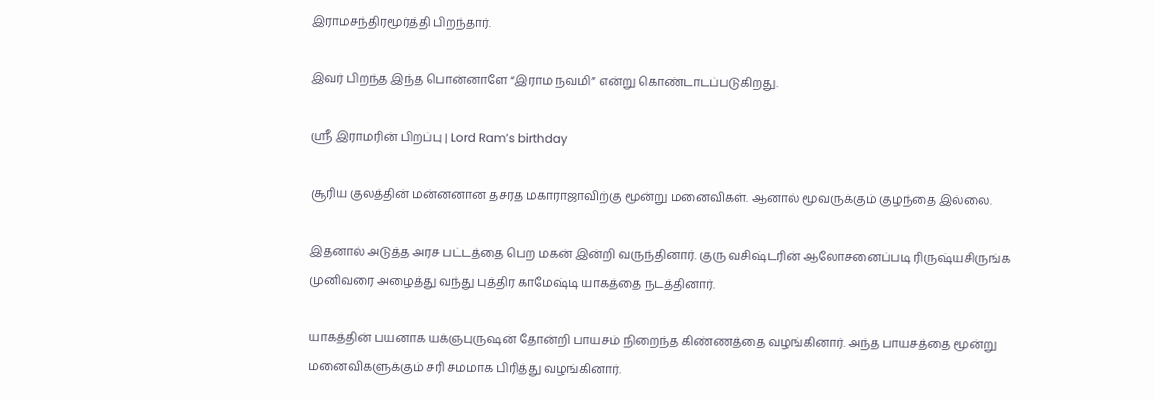இராமசந்திரமூர்த்தி பிறந்தார்.

இவர் பிறந்த இந்த பொன்னாளே “இராம நவமி” என்று கொண்டாடப்படுகிறது.

ஸ்ரீ இராமரின் பிறப்பு | Lord Ram’s birthday

சூரிய குலத்தின் மன்னனான தசரத மகாராஜாவிற்கு மூன்று மனைவிகள். ஆனால் மூவருக்கும் குழந்தை இல்லை.

இதனால் அடுத்த அரச பட்டத்தை பெற மகன் இன்றி வருந்தினார். குரு வசிஷ்டரின் ஆலோசனைப்படி ரிருஷ்யசிருங்க முனிவரை அழைத்து வந்து புத்திர காமேஷ்டி யாகத்தை நடத்தினார்.

யாகத்தின் பயனாக யக்ஞபுருஷன் தோன்றி பாயசம் நிறைந்த கிண்ணத்தை வழங்கினார். அந்த பாயசத்தை மூன்று மனைவிகளுக்கும் சரி சமமாக பிரித்து வழங்கினார்.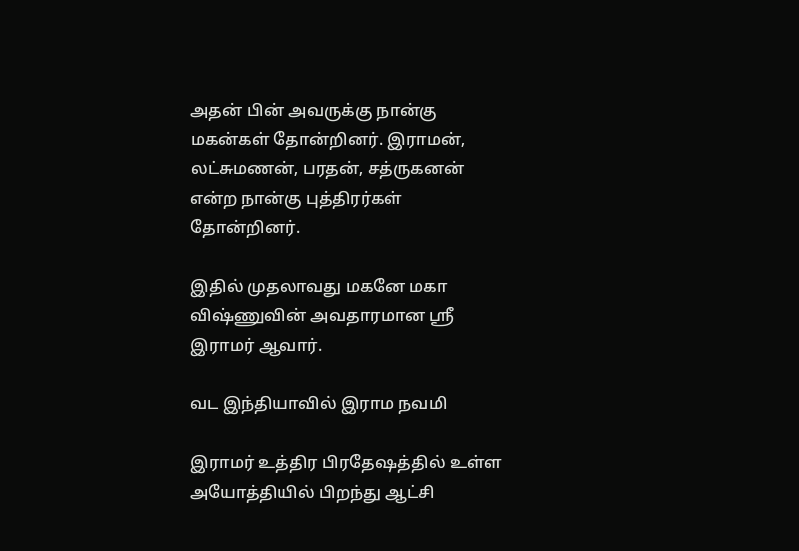அதன் பின் அவருக்கு நான்கு மகன்கள் தோன்றினர். இராமன், லட்சுமணன், பரதன், சத்ருகனன் என்ற நான்கு புத்திரர்கள் தோன்றினர்.

இதில் முதலாவது மகனே மகா விஷ்ணுவின் அவதாரமான ஸ்ரீ இராமர் ஆவார்.

வட இந்தியாவில் இராம நவமி

இராமர் உத்திர பிரதேஷத்தில் உள்ள அயோத்தியில் பிறந்து ஆட்சி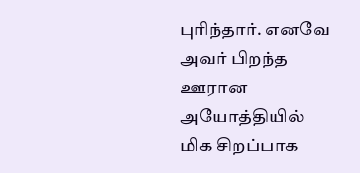புரிந்தார். எனவே அவர் பிறந்த ஊரான அயோத்தியில் மிக சிறப்பாக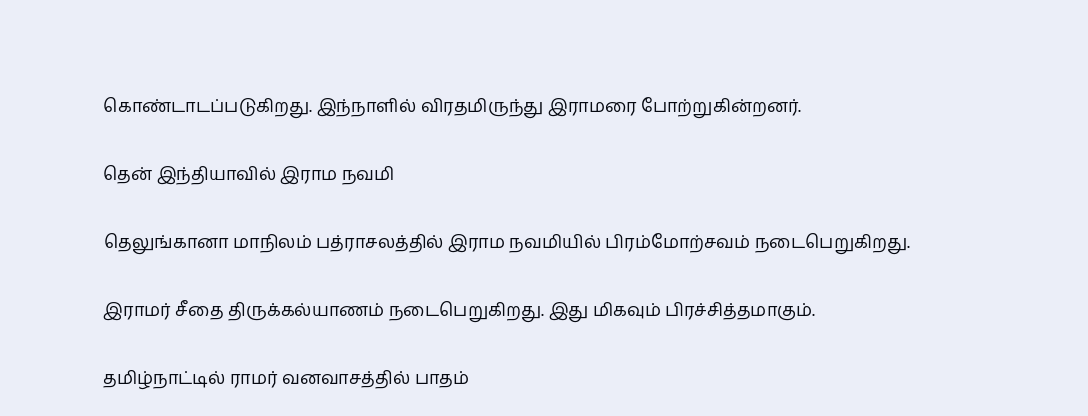கொண்டாடப்படுகிறது. இந்நாளில் விரதமிருந்து இராமரை போற்றுகின்றனர்.

தென் இந்தியாவில் இராம நவமி

தெலுங்கானா மாநிலம் பத்ராசலத்தில் இராம நவமியில் பிரம்மோற்சவம் நடைபெறுகிறது.

இராமர் சீதை திருக்கல்யாணம் நடைபெறுகிறது. இது மிகவும் பிரச்சித்தமாகும்.

தமிழ்நாட்டில் ராமர் வனவாசத்தில் பாதம்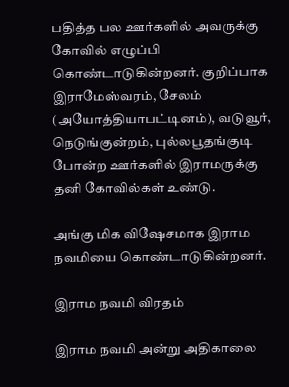பதித்த பல ஊர்களில் அவருக்கு கோவில் எழுப்பி கொண்டாடுகின்றனர். குறிப்பாக இராமேஸ்வரம், சேலம் (அயோத்தியாபட்டினம்), வடுவூர், நெடுங்குன்றம், புல்லபூதங்குடி போன்ற ஊர்களில் இராமருக்கு தனி கோவில்கள் உண்டு.

அங்கு மிக விஷேசமாக இராம நவமியை கொண்டாடுகின்றனர்.

இராம நவமி விரதம்

இராம நவமி அன்று அதிகாலை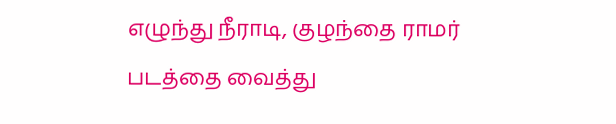எழுந்து நீராடி, குழந்தை ராமர் படத்தை வைத்து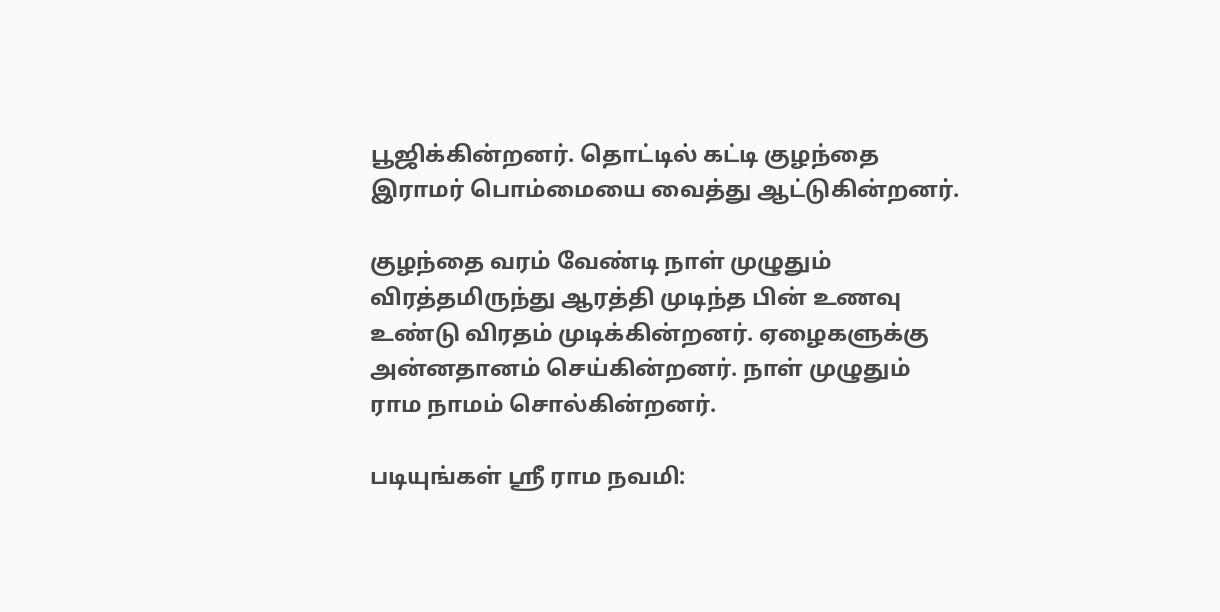பூஜிக்கின்றனர். தொட்டில் கட்டி குழந்தை இராமர் பொம்மையை வைத்து ஆட்டுகின்றனர்.

குழந்தை வரம் வேண்டி நாள் முழுதும் விரத்தமிருந்து ஆரத்தி முடிந்த பின் உணவு உண்டு விரதம் முடிக்கின்றனர். ஏழைகளுக்கு அன்னதானம் செய்கின்றனர். நாள் முழுதும் ராம நாமம் சொல்கின்றனர்.

படியுங்கள் ஸ்ரீ ராம நவமி: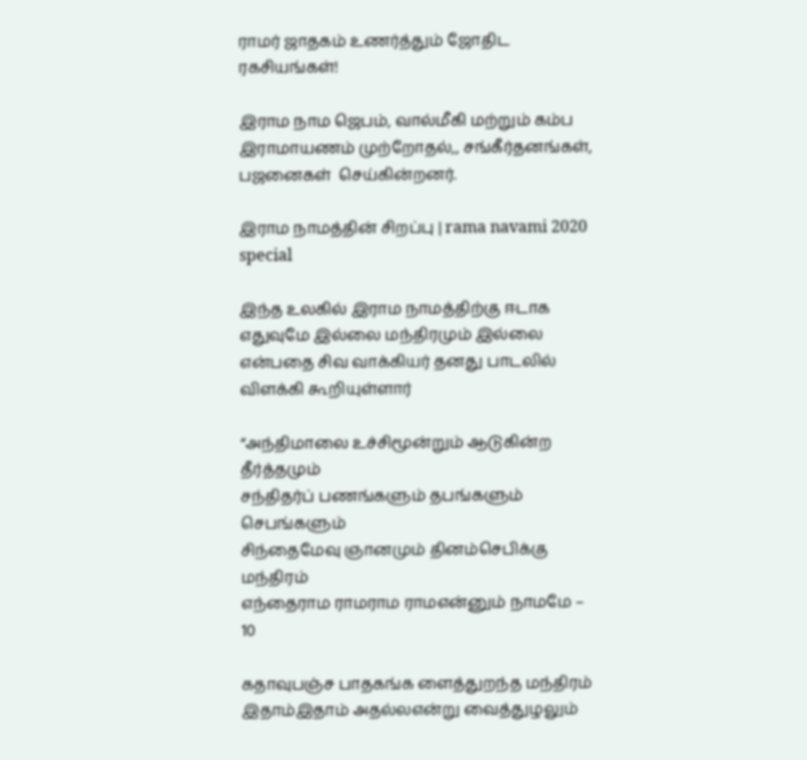ராமர் ஜாதகம் உணர்த்தும் ஜோதிட ரகசியங்கள்!

இராம நாம ஜெபம், வால்மீகி மற்றும் கம்ப இராமாயணம் முற்றோதல்,, சங்கீர்தனங்கள், பஜனைகள்  செய்கின்றனர்.

இராம நாமத்தின் சிறப்பு | rama navami 2020 special

இந்த உலகில் இராம நாமத்திற்கு ஈடாக எதுவுமே இல்லை மந்திரமும் இல்லை என்பதை சிவ வாக்கியர் தனது பாடலில் விளக்கி கூறியுள்ளார்

“அந்திமாலை உச்சிமூன்றும் ஆடுகின்ற தீர்த்தமும்
சந்திதர்ப் பணங்களும் தபங்களும் செபங்களும்
சிந்தைமேவு ஞானமும் தினம்செபிக்கு மந்திரம்
எந்தைராம ராமராம ராமஎன்னும் நாமமே – 10

கதாவுபஞ்ச பாதகங்க ளைத்துறந்த மந்திரம்
இதாம்இதாம் அதல்லஎன்று வைத்துழலும்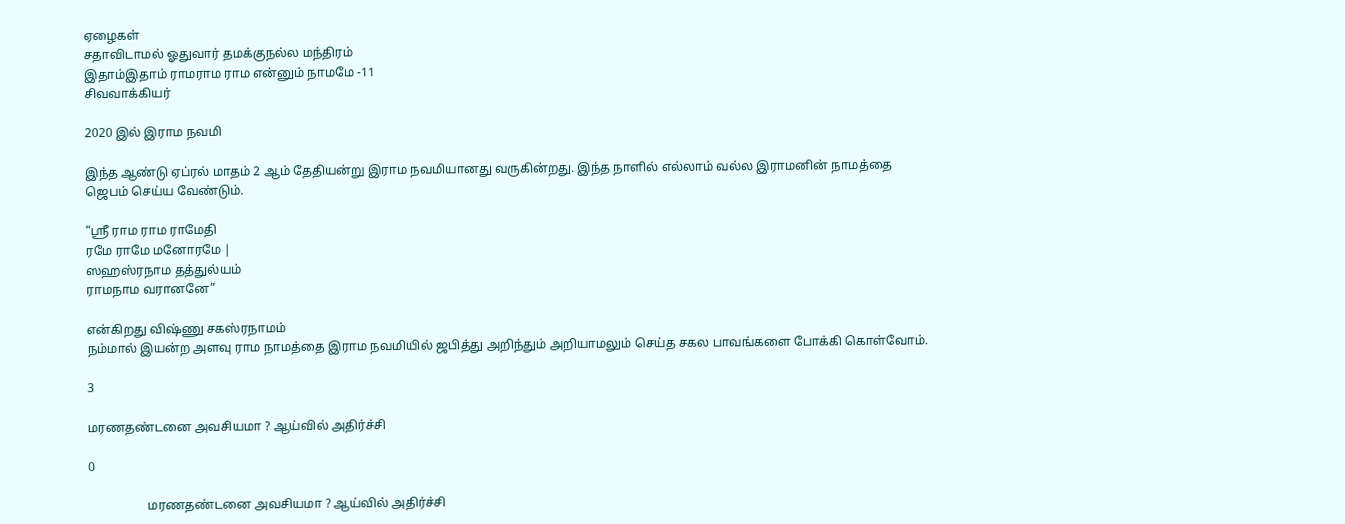ஏழைகள்
சதாவிடாமல் ஓதுவார் தமக்குநல்ல மந்திரம்
இதாம்இதாம் ராமராம ராம என்னும் நாமமே -11
சிவவாக்கியர்

2020 இல் இராம நவமி

இந்த ஆண்டு ஏப்ரல் மாதம் 2 ஆம் தேதியன்று இராம நவமியானது வருகின்றது. இந்த நாளில் எல்லாம் வல்ல இராமனின் நாமத்தை ஜெபம் செய்ய வேண்டும்.

“ஸ்ரீ ராம ராம ராமேதி
ரமே ராமே மனோரமே |
ஸஹஸ்ரநாம தத்துல்யம்‌
ராமநாம வரானனே”

என்கிறது விஷ்ணு சகஸ்ரநாமம்
நம்மால் இயன்ற அளவு ராம நாமத்தை இராம நவமியில் ஜபித்து அறிந்தும் அறியாமலும் செய்த சகல பாவங்களை போக்கி கொள்வோம்.

3

மரணதண்டனை அவசியமா ? ஆய்வில் அதிர்ச்சி

0

                   மரணதண்டனை அவசியமா ? ஆய்வில் அதிர்ச்சி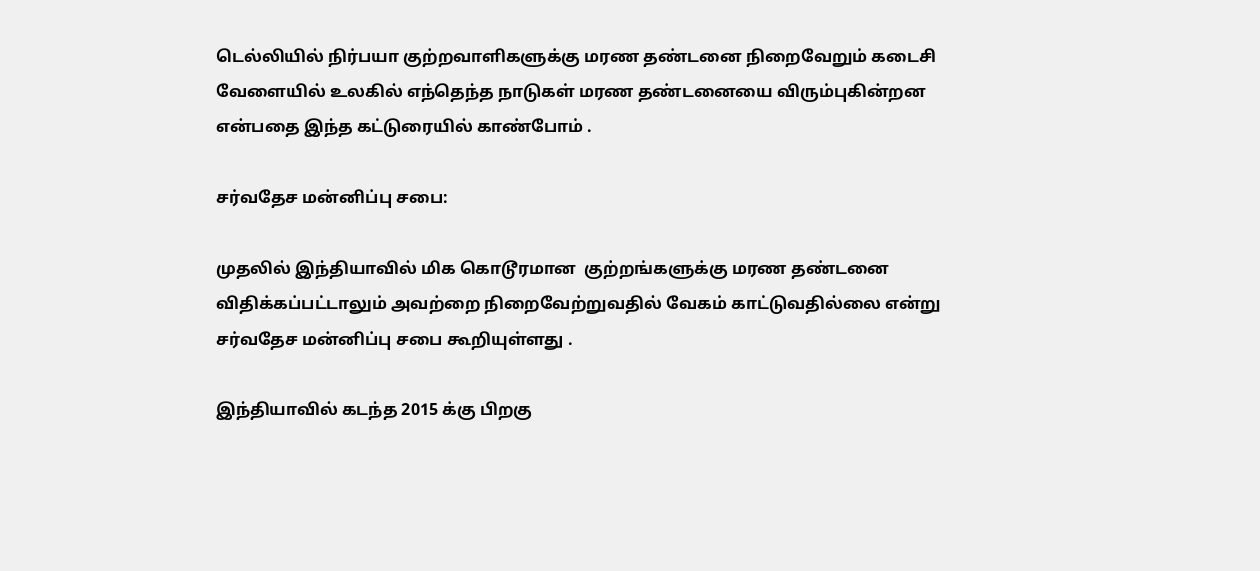டெல்லியில் நிர்பயா குற்றவாளிகளுக்கு மரண தண்டனை நிறைவேறும் கடைசி வேளையில் உலகில் எந்தெந்த நாடுகள் மரண தண்டனையை விரும்புகின்றன என்பதை இந்த கட்டுரையில் காண்போம் .

சர்வதேச மன்னிப்பு சபை:

முதலில் இந்தியாவில் மிக கொடூரமான  குற்றங்களுக்கு மரண தண்டனை விதிக்கப்பட்டாலும் அவற்றை நிறைவேற்றுவதில் வேகம் காட்டுவதில்லை என்று சர்வதேச மன்னிப்பு சபை கூறியுள்ளது .

இந்தியாவில் கடந்த 2015 க்கு பிறகு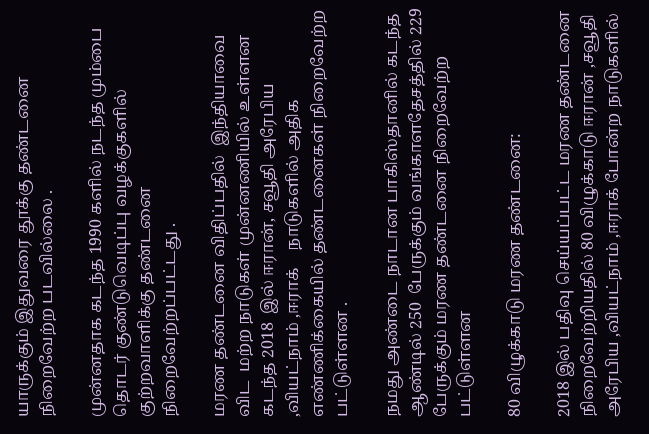யாருக்கும் இதுவரை தூக்கு தண்டனை  நிறைவேற்ற படவில்லை .

முன்னதாக கடந்த 1990 களில் நடந்த மும்பை தொடர் குண்டுவெடிப்பு வழக்குகளில் குற்றவாளிக்கு தண்டனை நிறைவேற்றப்பட்டது .

மரண தண்டனை விதிப்பதில்  இந்தியாவை விட  மற்ற நாடுகள் முன்னணியில் உள்ளன கடந்த 2018  இல் ஈரான், சவூதி அரேபிய ,வியட்நாம் ,ஈராக்    நாடுகளில் அதிக எண்ணிக்கையில் தண்டனைகள் நிறைவேற்ற பட்டுள்ளன .

நமது அண்டை நாடான பாகிஸ்தானில் கடந்த ஆண்டில் 250  பேருக்கும் வங்காளதேசத்தில் 229 பேருக்கும் மரண தண்டனை நிறைவேற்ற பட்டுள்ளன

80 விழுக்காடு மரண தண்டனை:

2018 இல் பதிவு செய்யப்பட்ட மரண தண்டனை நிறைவேற்றியதில் 80 விழுக்காடு ஈரான் ,சவூதி அரேபிய ,வியட்நாம் ,ஈராக் போன்ற நாடுகளில்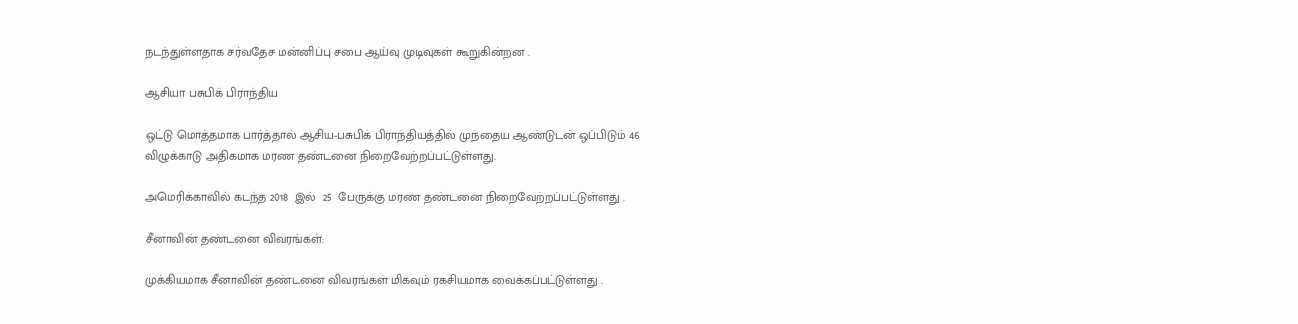நடந்துள்ளதாக சர்வதேச மன்னிப்பு சபை ஆய்வு முடிவுகள் கூறுகின்றன .

ஆசியா பசுபிக் பிராந்திய

ஒட்டு மொத்தமாக பார்த்தால் ஆசிய-பசுபிக் பிராந்தியத்தில் முந்தைய ஆண்டுடன் ஒப்பிடும் 46 விழுக்காடு அதிகமாக மரண தண்டனை நிறைவேற்றப்பட்டுள்ளது.

அமெரிக்காவில் கடந்த 2018  இல்  25  பேருக்கு மரண தண்டனை நிறைவேற்றப்பட்டுள்ளது .

சீனாவின் தண்டனை விவரங்கள்:

முக்கியமாக சீனாவின் தண்டனை விவரங்கள் மிகவும் ரகசியமாக வைக்கப்பட்டுள்ளது .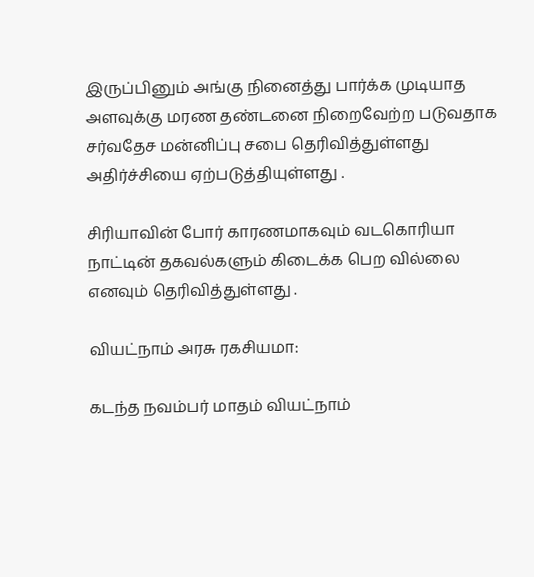இருப்பினும் அங்கு நினைத்து பார்க்க முடியாத அளவுக்கு மரண தண்டனை நிறைவேற்ற படுவதாக  சர்வதேச மன்னிப்பு சபை தெரிவித்துள்ளது அதிர்ச்சியை ஏற்படுத்தியுள்ளது .

சிரியாவின் போர் காரணமாகவும் வடகொரியா நாட்டின் தகவல்களும் கிடைக்க பெற வில்லை எனவும் தெரிவித்துள்ளது .

வியட்நாம் அரசு ரகசியமா:

கடந்த நவம்பர் மாதம் வியட்நாம்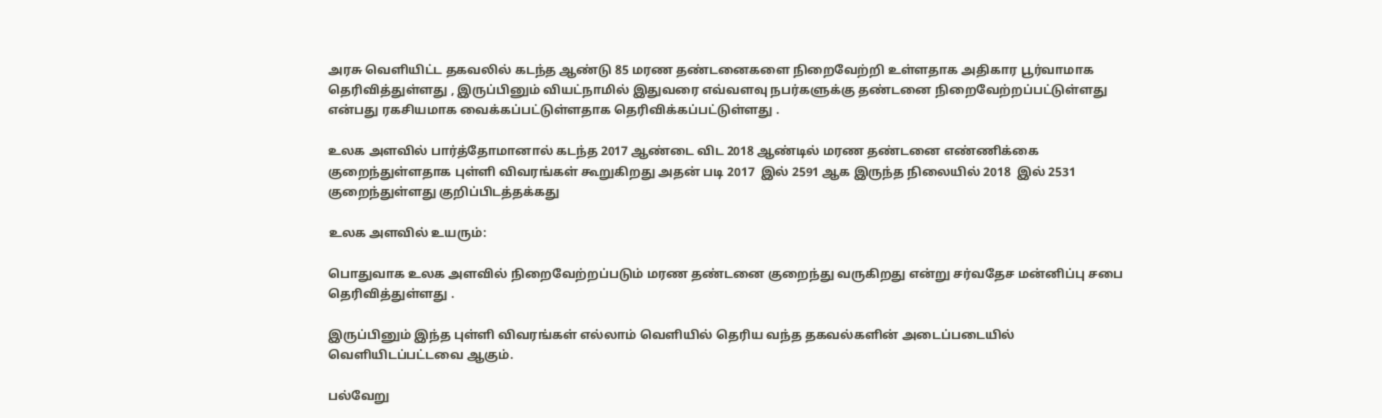அரசு வெளியிட்ட தகவலில் கடந்த ஆண்டு 85 மரண தண்டனைகளை நிறைவேற்றி உள்ளதாக அதிகார பூர்வாமாக தெரிவித்துள்ளது , இருப்பினும் வியட்நாமில் இதுவரை எவ்வளவு நபர்களுக்கு தண்டனை நிறைவேற்றப்பட்டுள்ளது என்பது ரகசியமாக வைக்கப்பட்டுள்ளதாக தெரிவிக்கப்பட்டுள்ளது .

உலக அளவில் பார்த்தோமானால் கடந்த 2017 ஆண்டை விட 2018 ஆண்டில் மரண தண்டனை எண்ணிக்கை குறைந்துள்ளதாக புள்ளி விவரங்கள் கூறுகிறது அதன் படி 2017  இல் 2591 ஆக இருந்த நிலையில் 2018  இல் 2531 குறைந்துள்ளது குறிப்பிடத்தக்கது

உலக அளவில் உயரும்:

பொதுவாக உலக அளவில் நிறைவேற்றப்படும் மரண தண்டனை குறைந்து வருகிறது என்று சர்வதேச மன்னிப்பு சபை தெரிவித்துள்ளது .

இருப்பினும் இந்த புள்ளி விவரங்கள் எல்லாம் வெளியில் தெரிய வந்த தகவல்களின் அடைப்படையில் வெளியிடப்பட்டவை ஆகும்.

பல்வேறு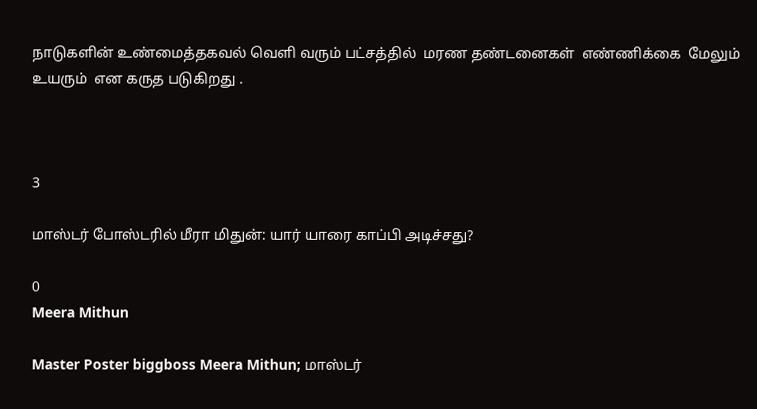நாடுகளின் உண்மைத்தகவல் வெளி வரும் பட்சத்தில்  மரண தண்டனைகள்  எண்ணிக்கை  மேலும்  உயரும்  என கருத படுகிறது .



3

மாஸ்டர் போஸ்டரில் மீரா மிதுன்: யார் யாரை காப்பி அடிச்சது?

0
Meera Mithun

Master Poster biggboss Meera Mithun; மாஸ்டர்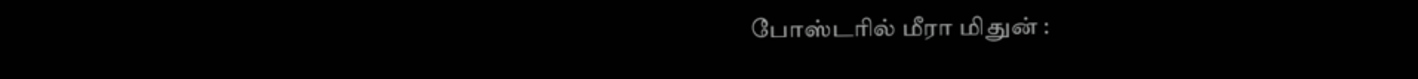போஸ்டரில் மீரா மிதுன் :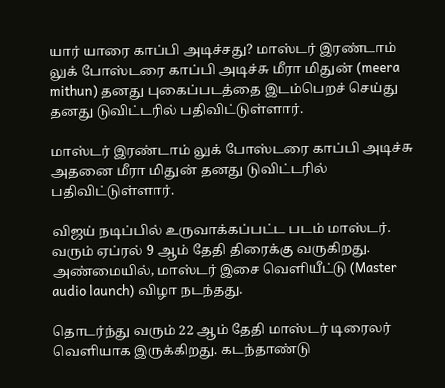யார் யாரை காப்பி அடிச்சது? மாஸ்டர் இரண்டாம் லுக் போஸ்டரை காப்பி அடிச்சு மீரா மிதுன் (meera mithun) தனது புகைப்படத்தை இடம்பெறச் செய்து தனது டுவிட்டரில் பதிவிட்டுள்ளார்.

மாஸ்டர் இரண்டாம் லுக் போஸ்டரை காப்பி அடிச்சு அதனை மீரா மிதுன் தனது டுவிட்டரில் பதிவிட்டுள்ளார்.

விஜய் நடிப்பில் உருவாக்கப்பட்ட படம் மாஸ்டர். வரும் ஏப்ரல் 9 ஆம் தேதி திரைக்கு வருகிறது. அண்மையில், மாஸ்டர் இசை வெளியீட்டு (Master audio launch) விழா நடந்தது.

தொடர்ந்து வரும் 22 ஆம் தேதி மாஸ்டர் டிரைலர் வெளியாக இருக்கிறது. கடந்தாண்டு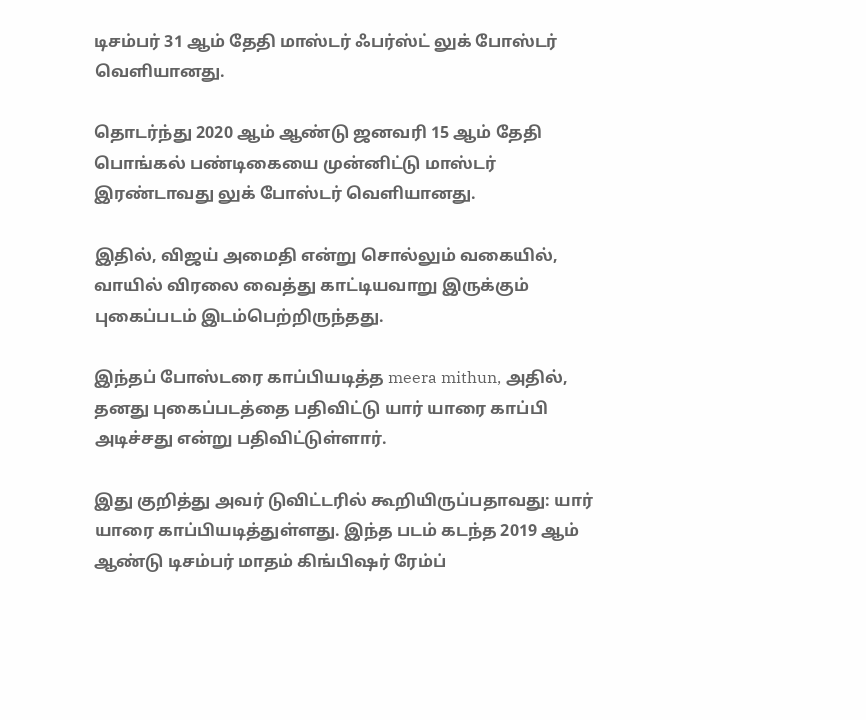டிசம்பர் 31 ஆம் தேதி மாஸ்டர் ஃபர்ஸ்ட் லுக் போஸ்டர் வெளியானது.

தொடர்ந்து 2020 ஆம் ஆண்டு ஜனவரி 15 ஆம் தேதி பொங்கல் பண்டிகையை முன்னிட்டு மாஸ்டர் இரண்டாவது லுக் போஸ்டர் வெளியானது.

இதில், விஜய் அமைதி என்று சொல்லும் வகையில், வாயில் விரலை வைத்து காட்டியவாறு இருக்கும் புகைப்படம் இடம்பெற்றிருந்தது.

இந்தப் போஸ்டரை காப்பியடித்த meera mithun, அதில், தனது புகைப்படத்தை பதிவிட்டு யார் யாரை காப்பி அடிச்சது என்று பதிவிட்டுள்ளார்.

இது குறித்து அவர் டுவிட்டரில் கூறியிருப்பதாவது: யார் யாரை காப்பியடித்துள்ளது. இந்த படம் கடந்த 2019 ஆம் ஆண்டு டிசம்பர் மாதம் கிங்பிஷர் ரேம்ப்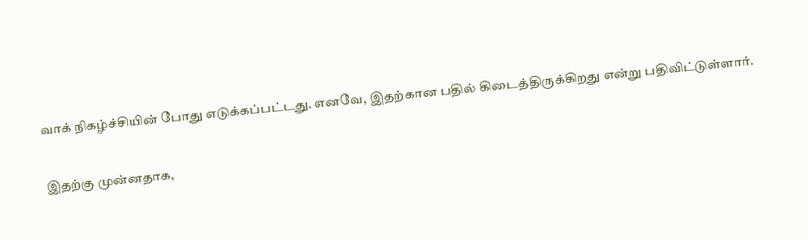வாக் நிகழ்ச்சியின் போது எடுக்கப்பட்டது. எனவே, இதற்கான பதில் கிடைத்திருக்கிறது என்று பதிவிட்டுள்ளார்.

இதற்கு முன்னதாக,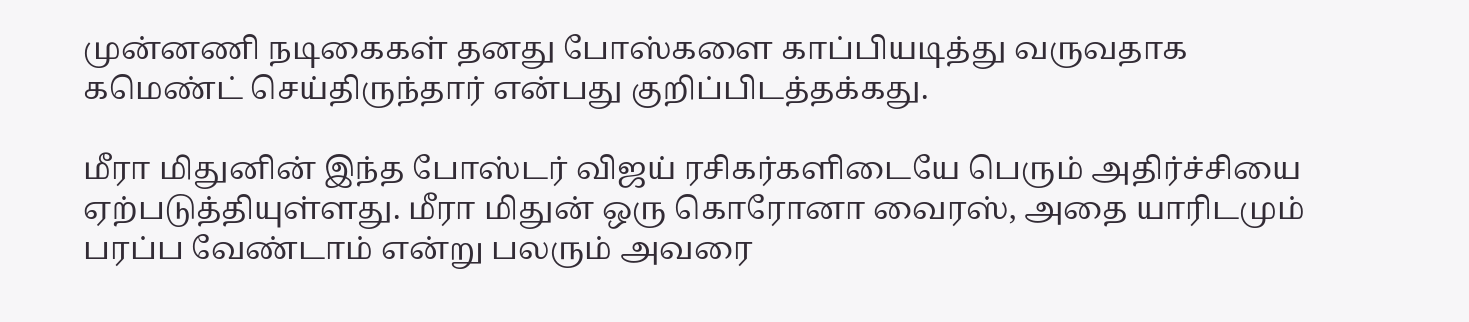முன்னணி நடிகைகள் தனது போஸ்களை காப்பியடித்து வருவதாக கமெண்ட் செய்திருந்தார் என்பது குறிப்பிடத்தக்கது.

மீரா மிதுனின் இந்த போஸ்டர் விஜய் ரசிகர்களிடையே பெரும் அதிர்ச்சியை ஏற்படுத்தியுள்ளது. மீரா மிதுன் ஒரு கொரோனா வைரஸ், அதை யாரிடமும் பரப்ப வேண்டாம் என்று பலரும் அவரை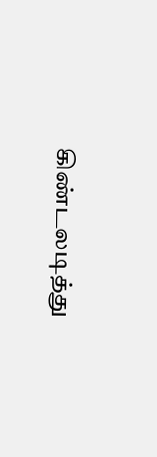கிண்டலடித்து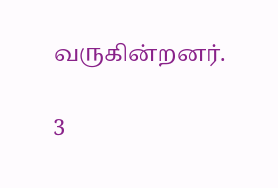வருகின்றனர்.

3